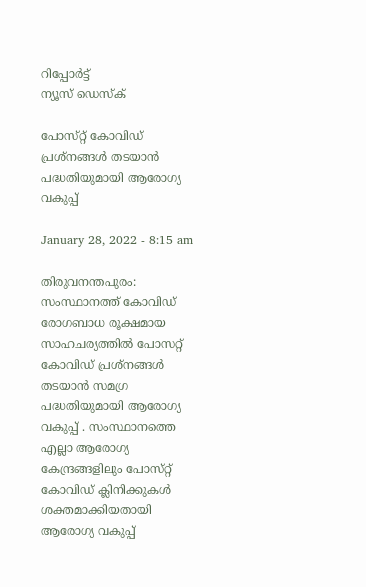റിപ്പോര്‍ട്ട്
ന്യൂസ് ഡെസ്ക്

പോസ്‌റ്റ്‌ കോവിഡ്‌ പ്രശ്‌നങ്ങള്‍ തടയാന്‍ പദ്ധതിയുമായി ആരോഗ്യ വകുപ്പ്‌

January 28, 2022 - 8:15 am

തിരുവനന്തപുരം: സംസ്ഥാനത്ത്‌ കോവിഡ്‌ രോഗബാധ രൂക്ഷമായ സാഹചര്യത്തില്‍ പോസറ്റ്‌ കോവിഡ്‌ പ്രശ്‌നങ്ങള്‍ തടയാന്‍ സമഗ്ര പദ്ധതിയുമായി ആരോഗ്യ വകുപ്പ്‌ . സംസ്ഥാനത്തെ എല്ലാ ആരോഗ്യ കേന്ദ്രങ്ങളിലും പോസ്‌റ്റ്‌ കോവിഡ്‌ ക്ലിനിക്കുകള്‍ ശക്തമാക്കിയതായി ആരോഗ്യ വകുപ്പ്‌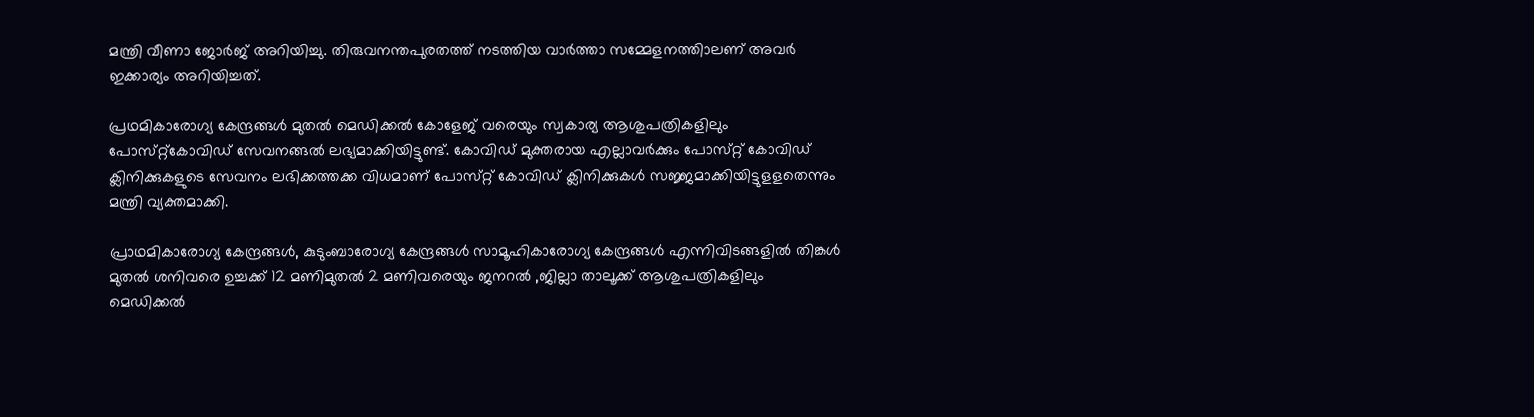മന്ത്രി വീണാ ജോര്‍ജ്‌ അറിയിച്ചു. തിരുവനന്തപുരതത്ത്‌ നടത്തിയ വാര്‍ത്താ സമ്മേളനത്തിാലണ്‌ അവര്‍ ഇക്കാര്യം അറിയിച്ചത്‌.

പ്രഥമികാരോഗ്യ കേന്ദ്രങ്ങള്‍ മുതല്‍ മെഡിക്കല്‍ കോളേജ്‌ വരെയും സ്വകാര്യ ആശുപത്രികളിലും പോസ്‌റ്റ്‌കോവിഡ്‌ സേവനങ്ങല്‍ ലഭ്യമാക്കിയിട്ടുണ്ട്‌. കോവിഡ്‌ മുക്തരായ എല്ലാവര്‍ക്കും പോസ്‌റ്റ്‌ കോവിഡ്‌ ക്ലിനിക്കുകളുടെ സേവനം ലഭിക്കത്തക്ക വിധമാണ്‌ പോസ്‌റ്റ്‌ കോവിഡ്‌ ക്ലിനിക്കുകള്‍ സജ്ജമാക്കിയിട്ടുളളതെന്നും മന്ത്രി വ്യക്തമാക്കി.

പ്രാഥമികാരോഗ്യ കേന്ദ്രങ്ങള്‍, കുടുംബാരോഗ്യ കേന്ദ്രങ്ങള്‍ സാമൂഹികാരോഗ്യ കേന്ദ്രങ്ങള്‍ എന്നിവിടങ്ങളില്‍ തിങ്കള്‍ മുതല്‍ ശനിവരെ ഉച്ചക്ക്‌ 12 മണിമുതല്‍ 2 മണിവരെയും ജനറല്‍ ,ജില്ലാ താലൂക്ക്‌ ആശുപത്രികളിലും മെഡിക്കല്‍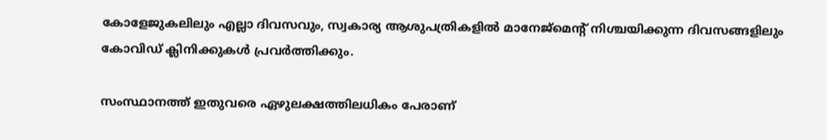കോളേജുകലിലും എല്ലാ ദിവസവും, സ്വകാര്യ ആശുപത്രികളില്‍ മാനേജ്‌മെന്റ് നിശ്ചയിക്കുന്ന ദിവസങ്ങളിലും കോവിഡ്‌ ക്ലിനിക്കുകള്‍ പ്രവര്‍ത്തിക്കും.

സംസ്ഥാനത്ത്‌ ഇതുവരെ ഏഴുലക്ഷത്തിലധികം പേരാണ്‌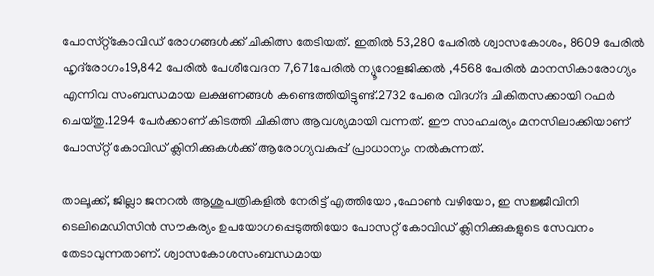പോസ്‌റ്റ്‌കോവിഡ്‌ രോഗങ്ങള്‍ക്ക്‌ ചികിത്സ തേടിയത്‌. ഇതില്‍ 53,280 പേരില്‍ ശ്വാസകോശം, 8609 പേരില്‍ ഹൃദ്‌രോഗം19,842 പേരില്‍ പേശീവേദന 7,671പേരില്‍ ന്യൂറോളജിക്കല്‍ ,4568 പേരില്‍ മാനസികാരോഗ്യം എന്നിവ സംബന്ധമായ ലക്ഷണങ്ങള്‍ കണ്ടെത്തിയിട്ടുണ്ട്‌.2732 പേരെ വിദഗ്‌ദ ചികിതസക്കായി റഫര്‍ ചെയ്‌തു.1294 പേര്‍ക്കാണ്‌ കിടത്തി ചികിത്സ ആവശ്യമായി വന്നത്‌. ഈ സാഹചര്യം മനസിലാക്കിയാണ്‌ പോസ്‌റ്റ്‌ കോവിഡ്‌ ക്ലിനിക്കുകള്‍ക്ക്‌ ആരോഗ്യവകുപ്പ്‌ പ്രാധാന്യം നല്‍കുന്നത്‌.

താലൂക്ക്‌, ജില്ലാ ജനറല്‍ ആശുപത്രികളില്‍ നേരിട്ട്‌ എത്തിയോ ,ഫോണ്‍ വഴിയോ, ഇ സജ്ജീവിനി ടെലിമെഡിസിന്‍ സൗകര്യം ഉപയോഗപ്പെടുത്തിയോ പോസറ്റ്‌ കോവിഡ്‌ ക്ലിനിക്കുകളുടെ സേവനം തേടാവുന്നതാണ്‌. ശ്വാസകോശസംബന്ധമായ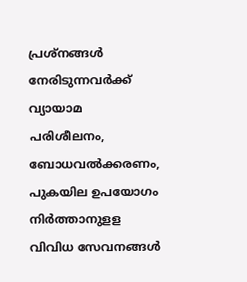പ്രശ്‌നങ്ങള്‍ നേരിടുന്നവര്‍ക്ക്‌ വ്യായാമ പരിശീലനം, ബോധവല്‍ക്കരണം, പുകയില ഉപയോഗം നിര്‍ത്താനുളള വിവിധ സേവനങ്ങള്‍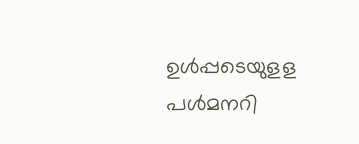ഉള്‍പ്പടെയുളള പള്‍മനറി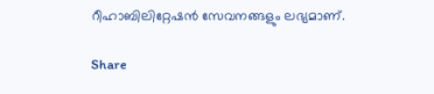റീഹാബിലിറ്റേഷന്‍ സേവനങ്ങളും ലഭ്യമാണ്‌.

Share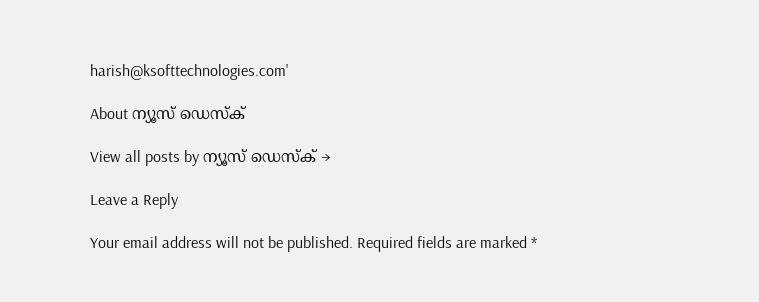harish@ksofttechnologies.com'

About ന്യൂസ് ഡെസ്ക്

View all posts by ന്യൂസ് ഡെസ്ക് →

Leave a Reply

Your email address will not be published. Required fields are marked *